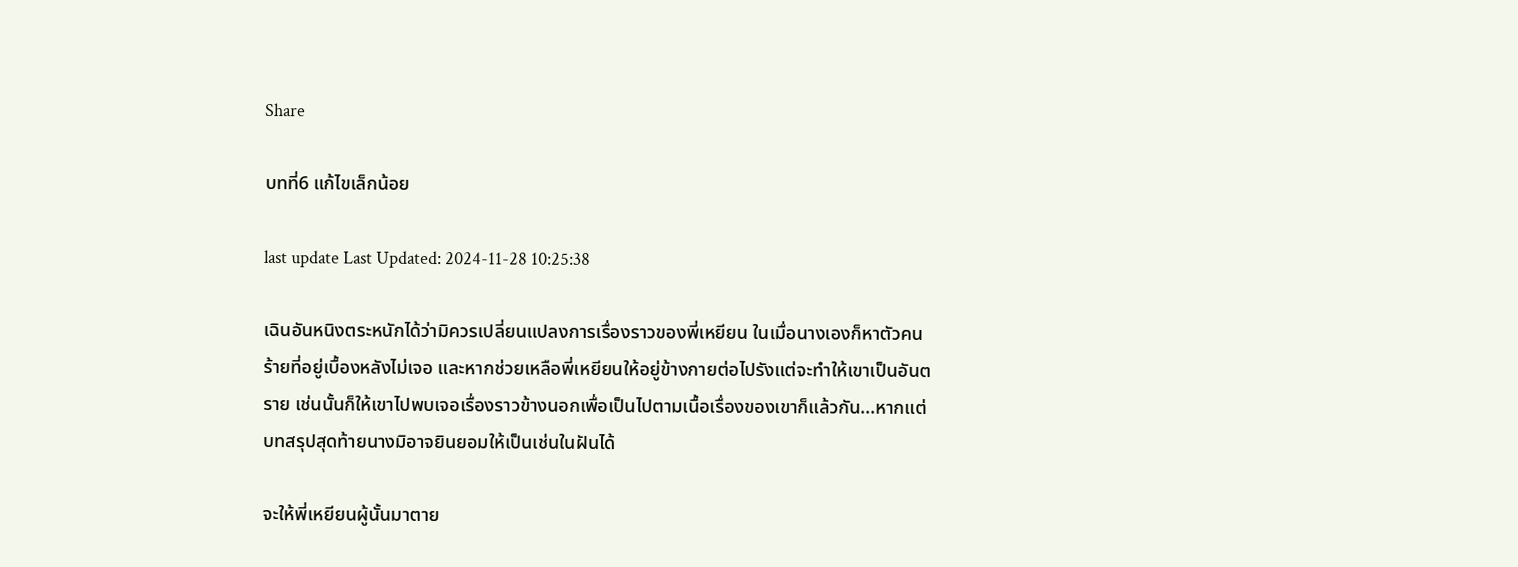Share

บทที่6 แก้ไขเล็กน้อย

last update Last Updated: 2024-11-28 10:25:38

เฉินอันหนิงตระหนักได้ว่ามิควรเปลี่ยนแปลงการเรื่องราวของพี่เหยียน ในเมื่อนางเองก็หาตัวคนร้ายที่อยู่เบื้องหลังไม่เจอ และหากช่วยเหลือพี่เหยียนให้อยู่ข้างกายต่อไปรังแต่จะทำให้เขาเป็นอันตราย เช่นนั้นก็ให้เขาไปพบเจอเรื่องราวข้างนอกเพื่อเป็นไปตามเนื้อเรื่องของเขาก็แล้วกัน...หากแต่บทสรุปสุดท้ายนางมิอาจยินยอมให้เป็นเช่นในฝันได้

จะให้พี่เหยียนผู้นั้นมาตาย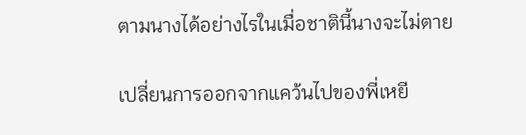ตามนางได้อย่างไรในเมื่อชาตินี้นางจะไม่ตาย

เปลี่ยนการออกจากแคว้นไปของพี่เหยี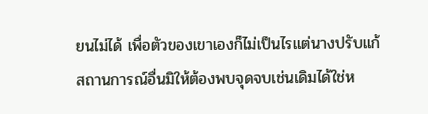ยนไม่ได้ เพื่อตัวของเขาเองก็ไม่เป็นไรแต่นางปรับแก้สถานการณ์อื่นมิให้ต้องพบจุดจบเช่นเดิมได้ใช่ห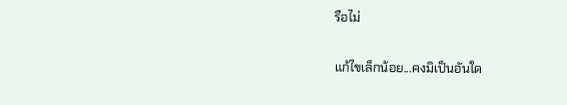รือไม่

แก้ไขเล็กน้อย...คงมิเป็นอันใด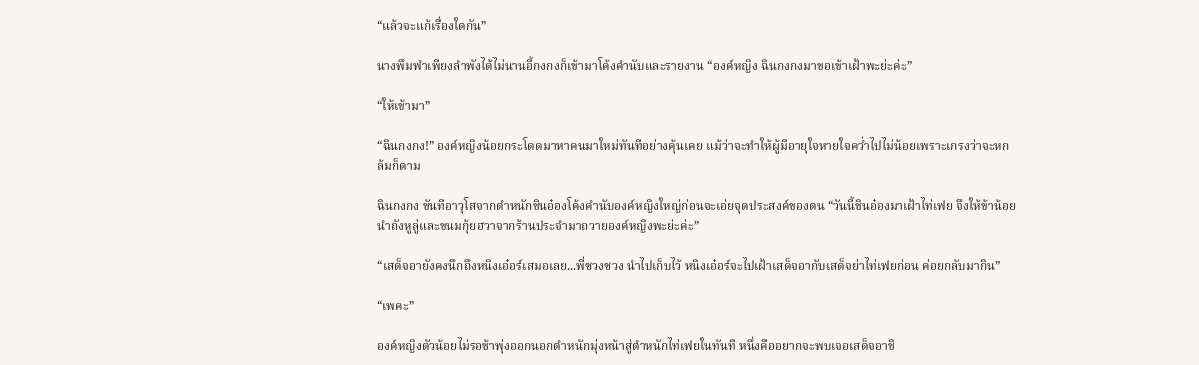“แล้วจะแก้เรื่องใดกัน”

นางพึมพำเพียงลำพังได้ไม่นานอี้กงกงก็เข้ามาโค้งคำนับและรายงาน “องค์หญิง ฉินกงกงมาขอเข้าเฝ้าพะย่ะค่ะ”

“ให้เข้ามา”

“ฉินกงกง!” องค์หญิงน้อยกระโดดมาหาคนมาใหม่ทันทีอย่างคุ้นเคย แม้ว่าจะทำให้ผู้มีอายุใจหายใจคว่ำไปไม่น้อยเพราะเกรงว่าจะหกล้มก็ตาม

ฉินกงกง ขันทีอาวุโสจากตำหนักชินอ๋องโค้งคำนับองค์หญิงใหญ่ก่อนจะเอ่ยจุดประสงค์ของตน “วันนี้ชินอ๋องมาเฝ้าไท่เฟย จึงให้ข้าน้อยนำถังหูลู่และขนมกุ้ยฮวาจากร้านประจำมาถวายองค์หญิงพะย่ะค่ะ”

“เสด็จอายังคงนึกถึงหนิงเอ๋อร์เสมอเลย...พี่ซวงซวง นำไปเก็บไว้ หนิงเอ๋อร์จะไปเฝ้าเสด็จอากับเสด็จย่าไท่เฟยก่อน ค่อยกลับมากิน”

“เพคะ”

องค์หญิงตัวน้อยไม่รอช้าพุ่งออกนอกตำหนักมุ่งหน้าสู่ตำหนักไท่เฟยในทันที หนึ่งคืออยากจะพบเจอเสด็จอาชิ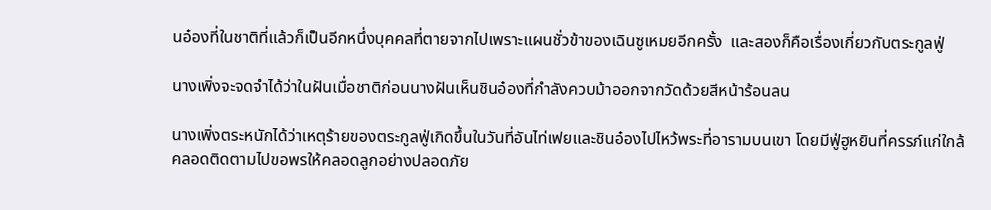นอ๋องที่ในชาติที่แล้วก็เป็นอีกหนึ่งบุคคลที่ตายจากไปเพราะแผนชั่วข้าของเฉินซูเหมยอีกครั้ง  และสองก็คือเรื่องเกี่ยวกับตระกูลฟู่

นางเพิ่งจะจดจำได้ว่าในฝันเมื่อชาติก่อนนางฝันเห็นชินอ๋องที่กำลังควบม้าออกจากวัดด้วยสีหน้าร้อนลน

นางเพิ่งตระหนักได้ว่าเหตุร้ายของตระกูลฟู่เกิดขึ้นในวันที่อันไท่เฟยและชินอ๋องไปไหว้พระที่อารามบนเขา โดยมีฟู่ฮูหยินที่ครรภ์แก่ใกล้คลอดติดตามไปขอพรให้คลอดลูกอย่างปลอดภัย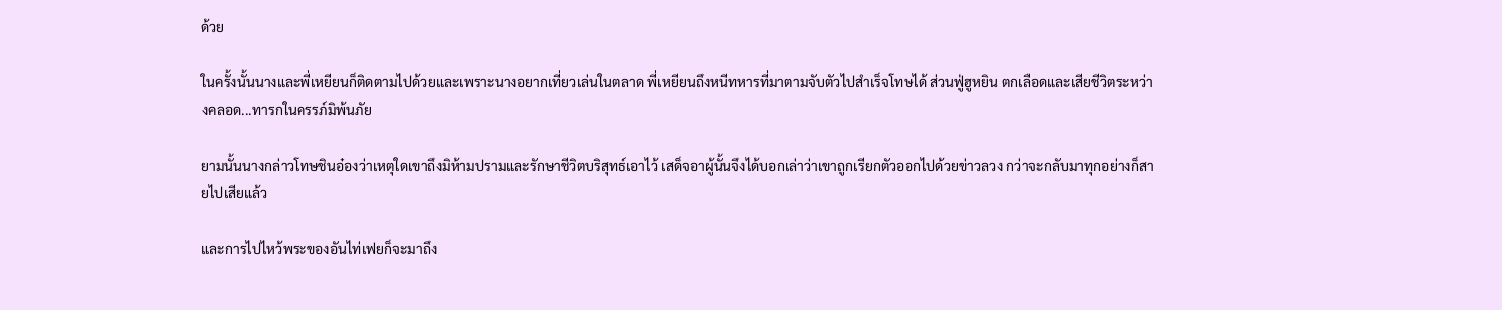ด้วย

ในครั้งนั้นนางและพี่เหยียนก็ติดตามไปด้วยและเพราะนางอยากเที่ยวเล่นในตลาด พี่เหยียนถึงหนีทหารที่มาตามจับตัวไปสำเร็จโทษได้ ส่วนฟู่ฮูหยิน ตกเลือดและเสียชีวิตระหว่างคลอด...ทารกในครรภ์มิพ้นภัย

ยามนั้นนางกล่าวโทษชินอ๋องว่าเหตุใดเขาถึงมิห้ามปรามและรักษาชีวิตบริสุทธ์เอาไว้ เสด็จอาผู้นั้นจึงได้บอกเล่าว่าเขาถูกเรียกตัวออกไปด้วยข่าวลวง กว่าจะกลับมาทุกอย่างก็สายไปเสียแล้ว

และการไปไหว้พระของอันไท่เฟยก็จะมาถึง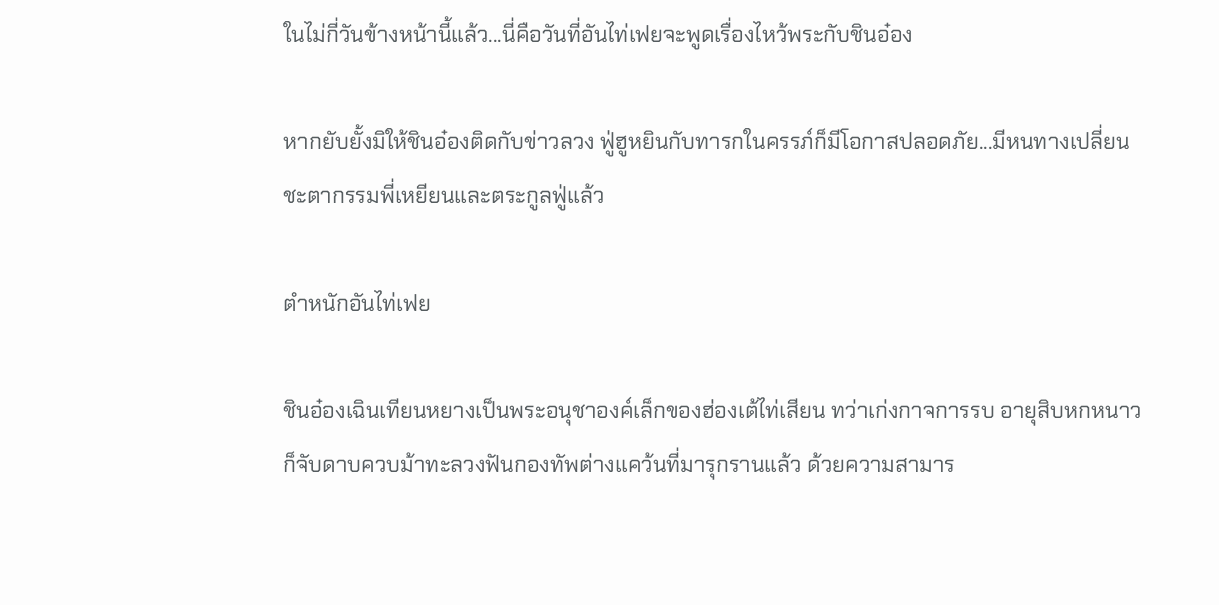ในไม่กี่วันข้างหน้านี้แล้ว...นี่คือวันที่อันไท่เฟยจะพูดเรื่องไหว้พระกับชินอ๋อง

หากยับยั้งมิให้ชินอ๋องติดกับข่าวลวง ฟู่ฮูหยินกับทารกในครรภ์ก็มีโอกาสปลอดภัย...มีหนทางเปลี่ยนชะตากรรมพี่เหยียนและตระกูลฟู่แล้ว

ตำหนักอันไท่เฟย

ชินอ๋องเฉินเทียนหยางเป็นพระอนุชาองค์เล็กของฮ่องเต้ไท่เสียน ทว่าเก่งกาจการรบ อายุสิบหกหนาวก็จับดาบควบม้าทะลวงฟันกองทัพต่างแคว้นที่มารุกรานแล้ว ด้วยความสามาร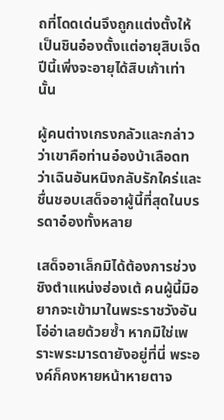ถที่โดดเด่นจึงถูกแต่งตั้งให้เป็นชินอ๋องตั้งแต่อายุสิบเจ็ด ปีนี้เพิ่งจะอายุได้สิบเก้าเท่านั้น

ผู้คนต่างเกรงกลัวและกล่าวว่าเขาคือท่านอ๋องบ้าเลือดทว่าเฉินอันหนิงกลับรักใคร่และชื่นชอบเสด็จอาผู้นี้ที่สุดในบรรดาอ๋องทั้งหลาย

เสด็จอาเล็กมิได้ต้องการช่วงชิงตำแหน่งฮ่องเต้ คนผู้นี้มิอยากจะเข้ามาในพระราชวังอันโอ่อ่าเลยด้วยซ้ำ หากมิใช่เพราะพระมารดายังอยู่ที่นี่ พระองค์ก็คงหายหน้าหายตาจ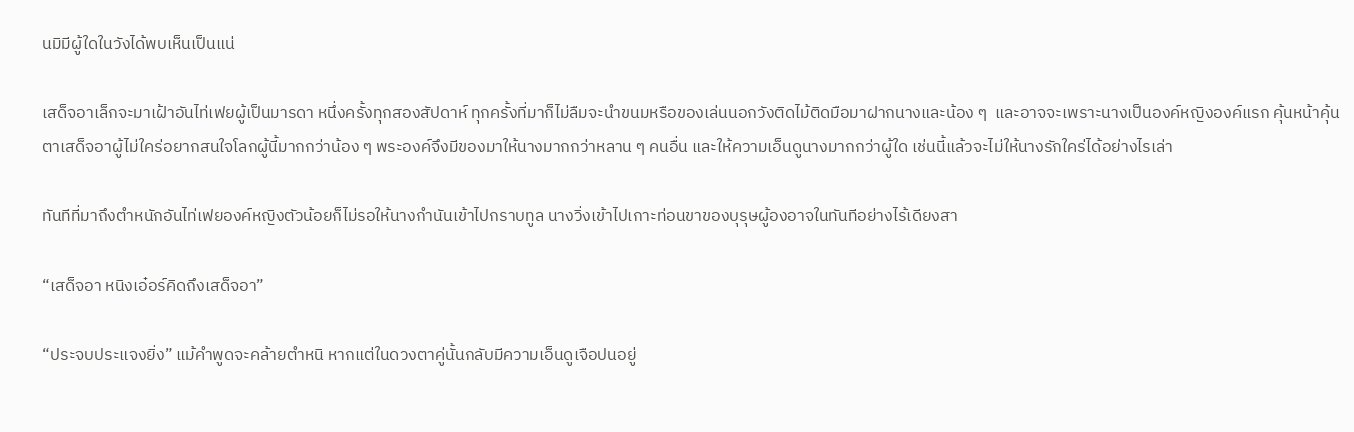นมิมีผู้ใดในวังได้พบเห็นเป็นแน่

เสด็จอาเล็กจะมาเฝ้าอันไท่เฟยผู้เป็นมารดา หนึ่งครั้งทุกสองสัปดาห์ ทุกครั้งที่มาก็ไม่ลืมจะนำขนมหรือของเล่นนอกวังติดไม้ติดมือมาฝากนางและน้อง ๆ  และอาจจะเพราะนางเป็นองค์หญิงองค์แรก คุ้นหน้าคุ้นตาเสด็จอาผู้ไม่ใคร่อยากสนใจโลกผู้นี้มากกว่าน้อง ๆ พระองค์จึงมีของมาให้นางมากกว่าหลาน ๆ คนอื่น และให้ความเอ็นดูนางมากกว่าผู้ใด เช่นนี้แล้วจะไม่ให้นางรักใคร่ได้อย่างไรเล่า

ทันทีที่มาถึงตำหนักอันไท่เฟยองค์หญิงตัวน้อยก็ไม่รอให้นางกำนันเข้าไปกราบทูล นางวิ่งเข้าไปเกาะท่อนขาของบุรุษผู้องอาจในทันทีอย่างไร้เดียงสา

“เสด็จอา หนิงเอ๋อร์คิดถึงเสด็จอา”

“ประจบประแจงยิ่ง” แม้คำพูดจะคล้ายตำหนิ หากแต่ในดวงตาคู่นั้นกลับมีความเอ็นดูเจือปนอยู่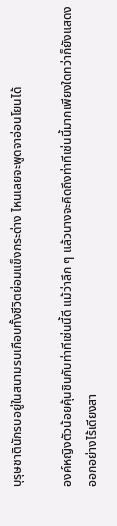บุรุษชาตินักรบอยู่ในสนามรบเกือบทั้งชีวิตย่อมแข็งกระด่าง ไหนเลยจะพูดจาอ่อนโยนได้

องค์หญิงตัวน้อยคุ้นชินกับท่าทีเช่นนี้ดี แม้ว่าลึก ๆ แล้วนางจะคิดถึงท่าทีเช่นนี้มากเพียงใดทว่าก็ยังแสดงออกอย่างไร้เดียงสา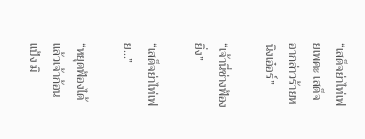“เสด็จย่าไท่เฟยเพคะ เสด็จอากล่าวร้ายหนิงเอ๋อร์”

“เจ้านี่ช่างฟ้องยิ่ง”

“เสด็จย่าไท่เฟย...”

“หยุดฟ้องได้แล้วเจ้าก้อนแป้ง มิ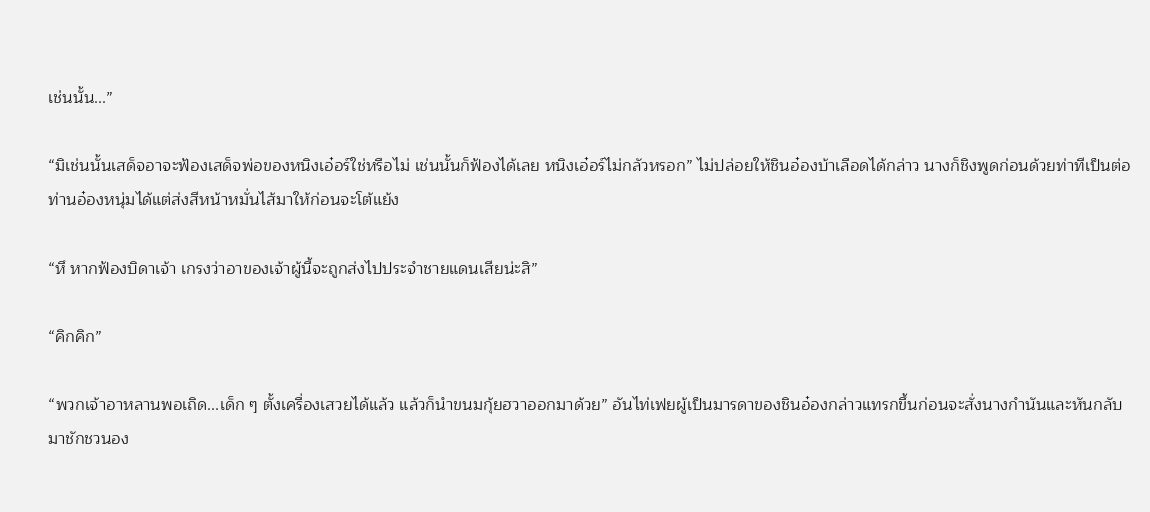เช่นนั้น...”

“มิเช่นนั้นเสด็จอาจะฟ้องเสด็จพ่อของหนิงเอ๋อร์ใช่หรือไม่ เช่นนั้นก็ฟ้องได้เลย หนิงเอ๋อร์ไม่กลัวหรอก” ไม่ปล่อยให้ชินอ๋องบ้าเลือดได้กล่าว นางก็ชิงพูดก่อนด้วยท่าทีเป็นต่อ ท่านอ๋องหนุ่มได้แต่ส่งสีหน้าหมั่นไส้มาให้ก่อนจะโต้แย้ง

“หึ หากฟ้องบิดาเจ้า เกรงว่าอาของเจ้าผู้นี้จะถูกส่งไปประจำชายแดนเสียน่ะสิ”

“คิกคิก”

“พวกเจ้าอาหลานพอเถิด...เด็ก ๆ ตั้งเครื่องเสวยได้แล้ว แล้วก็นำขนมกุ้ยฮวาออกมาด้วย” อันไท่เฟยผู้เป็นมารดาของชินอ๋องกล่าวแทรกขึ้นก่อนจะสั่งนางกำนันและหันกลับมาชักชวนอง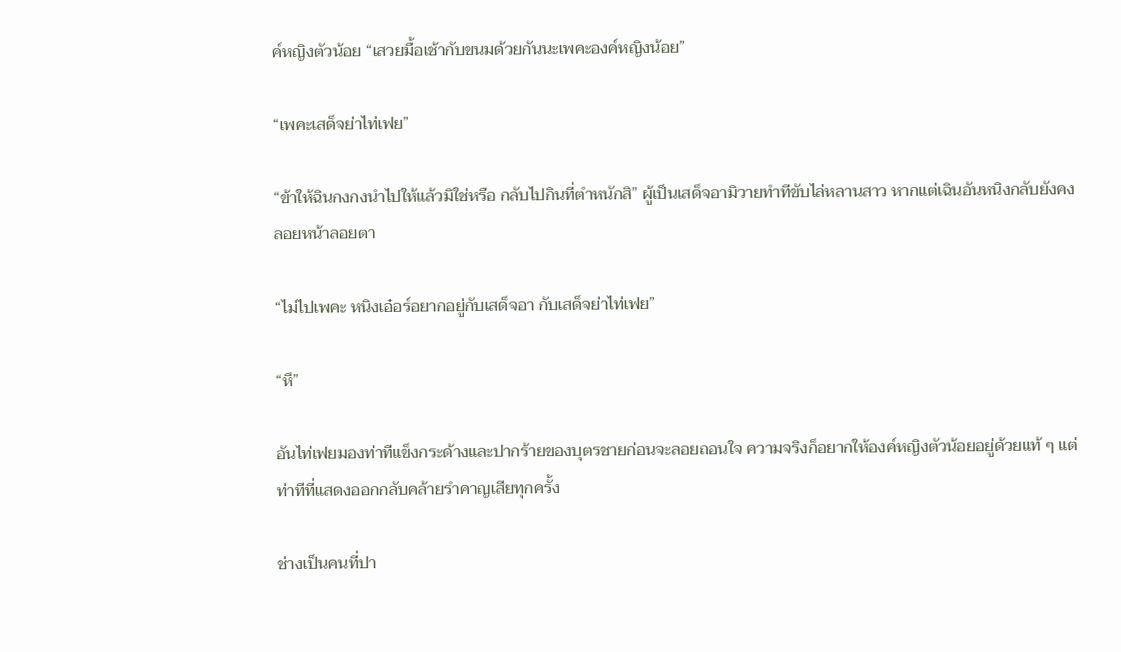ค์หญิงตัวน้อย “เสวยมื้อเช้ากับขนมด้วยกันนะเพคะองค์หญิงน้อย”

“เพคะเสด็จย่าไท่เฟย”

“ข้าให้ฉินกงกงนำไปให้แล้วมิใช่หรือ กลับไปกินที่ตำหนักสิ” ผู้เป็นเสด็จอามิวายทำทีขับไล่หลานสาว หากแต่เฉินอันหนิงกลับยังคงลอยหน้าลอยตา

“ไม่ไปเพคะ หนิงเอ๋อร์อยากอยู่กับเสด็จอา กับเสด็จย่าไท่เฟย”

“หึ”

อันไท่เฟยมองท่าทีแข็งกระด้างและปากร้ายของบุตรชายก่อนจะลอยถอนใจ ความจริงก็อยากให้องค์หญิงตัวน้อยอยู่ด้วยแท้ ๆ แต่ท่าทีที่แสดงออกกลับคล้ายรำคาญเสียทุกครั้ง

ช่างเป็นคนที่ปา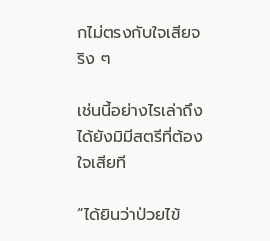กไม่ตรงกับใจเสียจริง ๆ

เช่นนี้อย่างไรเล่าถึงได้ยังมิมีสตรีที่ต้องใจเสียที

“ได้ยินว่าป่วยไข้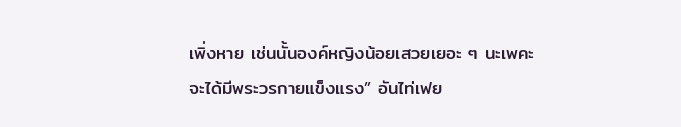เพิ่งหาย เช่นนั้นองค์หญิงน้อยเสวยเยอะ ๆ นะเพคะ จะได้มีพระวรกายแข็งแรง” อันไท่เฟย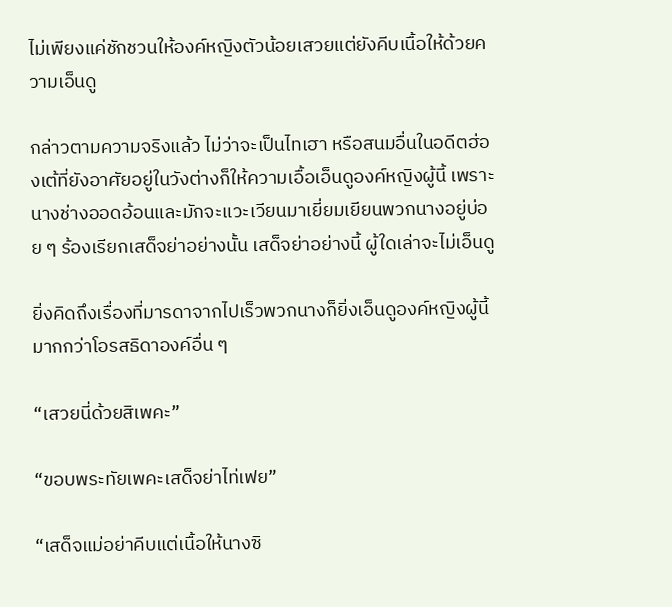ไม่เพียงแค่ชักชวนให้องค์หญิงตัวน้อยเสวยแต่ยังคีบเนื้อให้ด้วยความเอ็นดู

กล่าวตามความจริงแล้ว ไม่ว่าจะเป็นไทเฮา หรือสนมอื่นในอดีตฮ่องเต้ที่ยังอาศัยอยู่ในวังต่างก็ให้ความเอื้อเอ็นดูองค์หญิงผู้นี้ เพราะนางช่างออดอ้อนและมักจะแวะเวียนมาเยี่ยมเยียนพวกนางอยู่บ่อย ๆ ร้องเรียกเสด็จย่าอย่างนั้น เสด็จย่าอย่างนี้ ผู้ใดเล่าจะไม่เอ็นดู

ยิ่งคิดถึงเรื่องที่มารดาจากไปเร็วพวกนางก็ยิ่งเอ็นดูองค์หญิงผู้นี้มากกว่าโอรสธิดาองค์อื่น ๆ

“เสวยนี่ด้วยสิเพคะ”

“ขอบพระทัยเพคะเสด็จย่าไท่เฟย”

“เสด็จแม่อย่าคีบแต่เนื้อให้นางซิ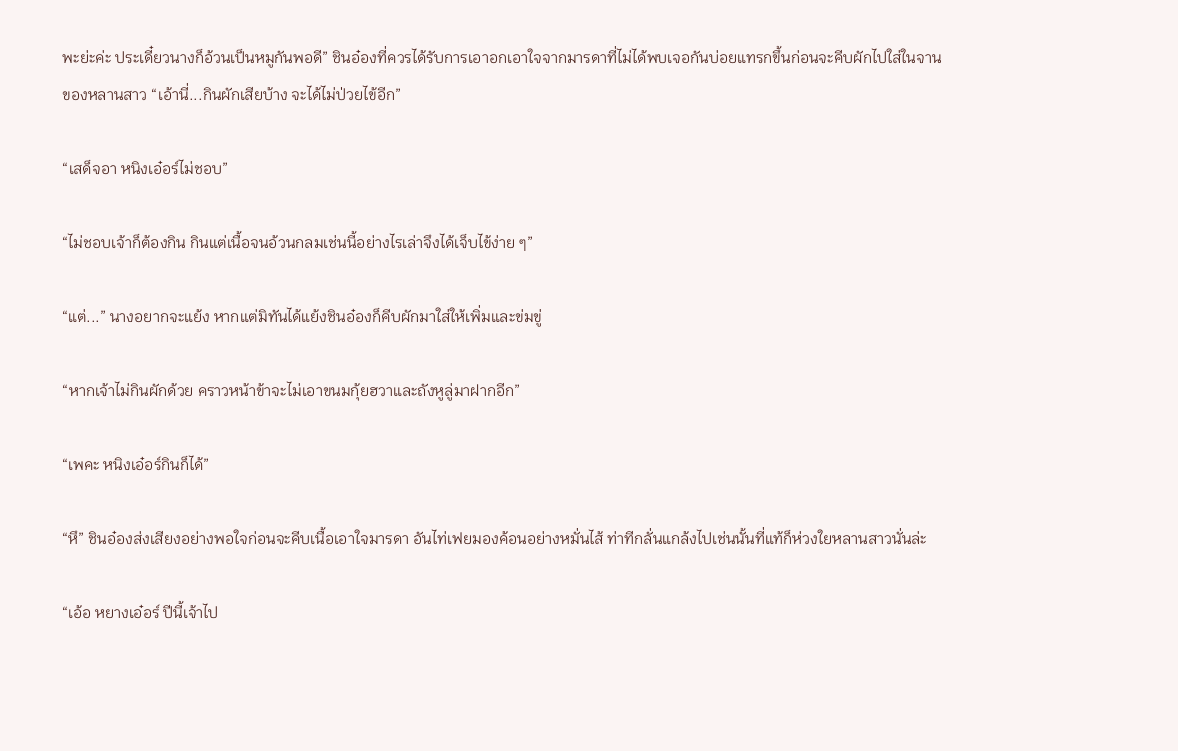พะย่ะค่ะ ประเดี๋ยวนางก็อ้วนเป็นหมูกันพอดี” ชินอ๋องที่ควรได้รับการเอาอกเอาใจจากมารดาที่ไม่ได้พบเจอกันบ่อยแทรกขึ้นก่อนจะคีบผักไปใส่ในจานของหลานสาว “เอ้านี่...กินผักเสียบ้าง จะได้ไม่ป่วยไข้อีก”

“เสด็จอา หนิงเอ๋อร์ไม่ชอบ”

“ไม่ชอบเจ้าก็ต้องกิน กินแต่เนื้อจนอ้วนกลมเช่นนี้อย่างไรเล่าจึงได้เจ็บไข้ง่าย ๆ”

“แต่...” นางอยากจะแย้ง หากแต่มิทันได้แย้งชินอ๋องก็คีบผักมาใส่ให้เพิ่มและข่มขู่

“หากเจ้าไม่กินผักด้วย คราวหน้าข้าจะไม่เอาขนมกุ้ยฮวาและถังหูลู่มาฝากอีก”

“เพคะ หนิงเอ๋อร์กินก็ได้”

“หึ” ชินอ๋องส่งเสียงอย่างพอใจก่อนจะคีบเนื้อเอาใจมารดา อันไท่เฟยมองค้อนอย่างหมั่นไส้ ท่าทีกลั่นแกล้งไปเช่นนั้นที่แท้ก็ห่วงใยหลานสาวนั่นล่ะ

“เอ้อ หยางเอ๋อร์ ปีนี้เจ้าไป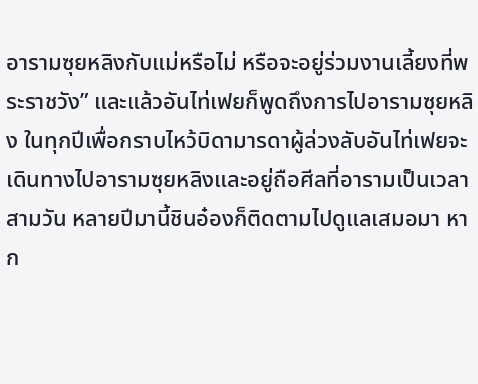อารามซุยหลิงกับแม่หรือไม่ หรือจะอยู่ร่วมงานเลี้ยงที่พระราชวัง” และแล้วอันไท่เฟยก็พูดถึงการไปอารามซุยหลิง ในทุกปีเพื่อกราบไหว้บิดามารดาผู้ล่วงลับอันไท่เฟยจะเดินทางไปอารามซุยหลิงและอยู่ถือศีลที่อารามเป็นเวลาสามวัน หลายปีมานี้ชินอ๋องก็ติดตามไปดูแลเสมอมา หาก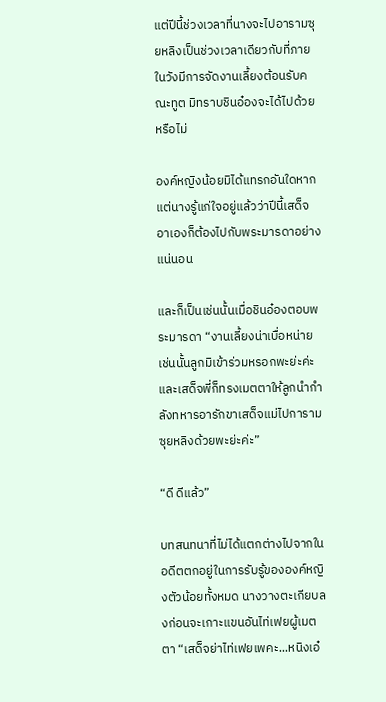แต่ปีนี้ช่วงเวลาที่นางจะไปอารามซุยหลิงเป็นช่วงเวลาเดียวกับที่ภายในวังมีการจัดงานเลี้ยงต้อนรับคณะทูต มิทราบชินอ๋องจะได้ไปด้วยหรือไม่

องค์หญิงน้อยมิได้แทรกอันใดหากแต่นางรู้แก่ใจอยู่แล้วว่าปีนี้เสด็จอาเองก็ต้องไปกับพระมารดาอย่างแน่นอน

และก็เป็นเช่นนั้นเมื่อชินอ๋องตอบพระมารดา “งานเลี้ยงน่าเบื่อหน่ายเช่นนั้นลูกมิเข้าร่วมหรอกพะย่ะค่ะ และเสด็จพี่ก็ทรงเมตตาให้ลูกนำกำลังทหารอารักขาเสด็จแม่ไปการามซุยหลิงด้วยพะย่ะค่ะ”

“ดี ดีแล้ว”

บทสนทนาที่ไม่ได้แตกต่างไปจากในอดีตตกอยู่ในการรับรู้ขององค์หญิงตัวน้อยทั้งหมด นางวางตะเกียบลงก่อนจะเกาะแขนอันไท่เฟยผู้เมตตา “เสด็จย่าไท่เฟยเพคะ...หนิงเอ๋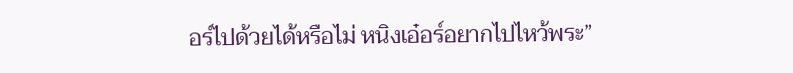อร์ไปด้วยได้หรือไม่ หนิงเอ๋อร์อยากไปไหว้พระ”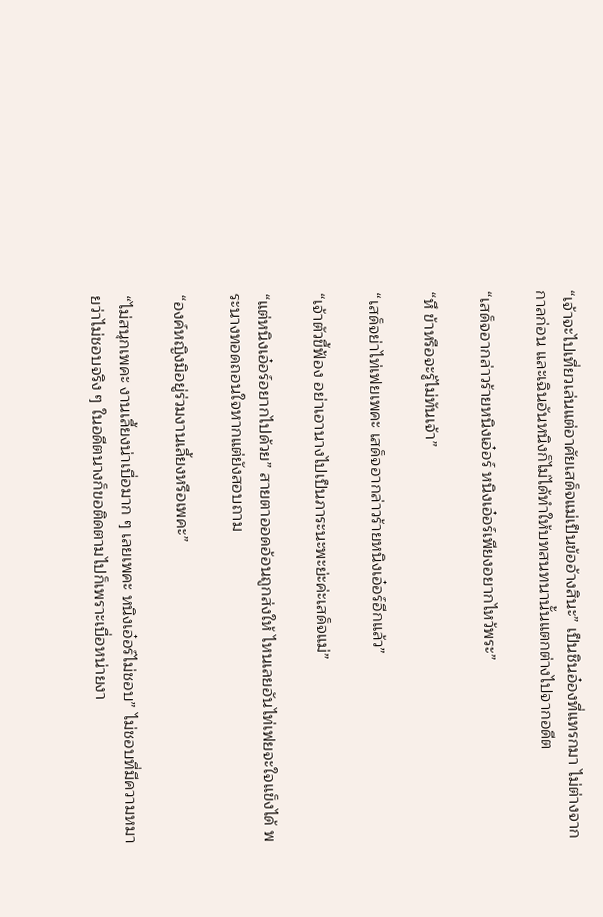“เจ้าจะไปเที่ยวเล่นแต่อาศัยเสด็จแม่เป็นข้ออ้างสินะ” เป็นชินอ๋องที่แทรกมา ไม่ต่างจากกาลก่อน และเฉินอันหนิงก็ไม่ได้ทำให้บทสนทนานั้นแตกต่างไปจากอดีต

“เสด็จอากล่าวร้ายหนิงเอ๋อร์ หนิงเอ๋อร์เพียงอยากไหว้พระ”

“หึ ข้าหรือจะรู้ไม่ทันเจ้า”

“เสด็จย่าไท่เฟยเพคะ เสด็จอากล่าวร้ายหนิงเอ๋อร์อีกแล้ว”

“เจ้าตัวขี้ฟ้อง อย่าเอานางไปเป็นภาระนะพะย่ะค่ะเสด็จแม่”

“แต่หนิงเอ๋อร์อยากไปด้วย” สายตาออดอ้อนถูกส่งให้ ไหนเลยอันไท่เฟยจะใจแข็งได้ พระนางทอดถอนใจหากแต่ยังสอบถาม

“องค์หญิงมิอยู่ร่วมงานเลี้ยงหรือเพคะ”

“ไม่สนุกเพคะ งานเลี้ยงน่าเบื่อมาก ๆ เลยเพคะ หนิงเอ๋อร์ไม่ชอบ” ไม่ชอบที่มีความหมายว่าไม่ชอบจริง ๆ ในอดีตนางก็ขอติดตามไปก็เพราะเบื่อหน่ายงา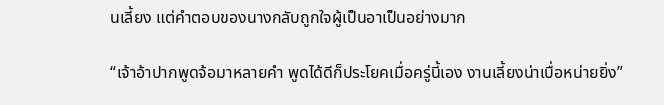นเลี้ยง แต่คำตอบของนางกลับถูกใจผู้เป็นอาเป็นอย่างมาก

“เจ้าอ้าปากพูดจ้อมาหลายคำ พูดได้ดีก็ประโยคเมื่อครู่นี้เอง งานเลี้ยงน่าเบื่อหน่ายยิ่ง”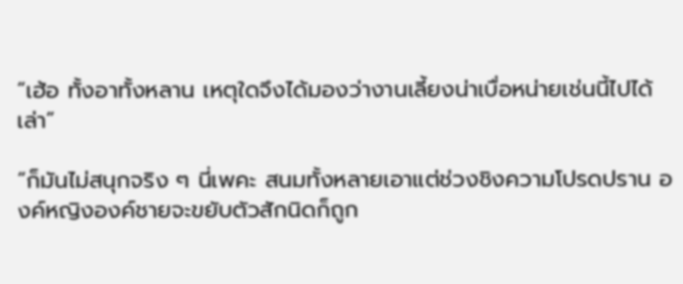“เฮ้อ ทั้งอาทั้งหลาน เหตุใดจึงได้มองว่างานเลี้ยงน่าเบื่อหน่ายเช่นนี้ไปได้เล่า”

“ก็มันไม่สนุกจริง ๆ นี่เพคะ สนมทั้งหลายเอาแต่ช่วงชิงความโปรดปราน องค์หญิงองค์ชายจะขยับตัวสักนิดก็ถูก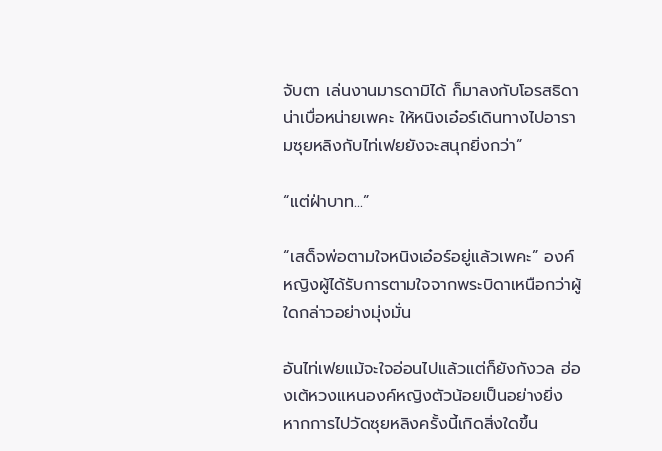จับตา เล่นงานมารดามิได้ ก็มาลงกับโอรสธิดา น่าเบื่อหน่ายเพคะ ให้หนิงเอ๋อร์เดินทางไปอารามซุยหลิงกับไท่เฟยยังจะสนุกยิ่งกว่า”

“แต่ฝ่าบาท...”

“เสด็จพ่อตามใจหนิงเอ๋อร์อยู่แล้วเพคะ” องค์หญิงผู้ได้รับการตามใจจากพระบิดาเหนือกว่าผู้ใดกล่าวอย่างมุ่งมั่น

อันไท่เฟยแม้จะใจอ่อนไปแล้วแต่ก็ยังกังวล ฮ่องเต้หวงแหนองค์หญิงตัวน้อยเป็นอย่างยิ่ง หากการไปวัดซุยหลิงครั้งนี้เกิดสิ่งใดขึ้น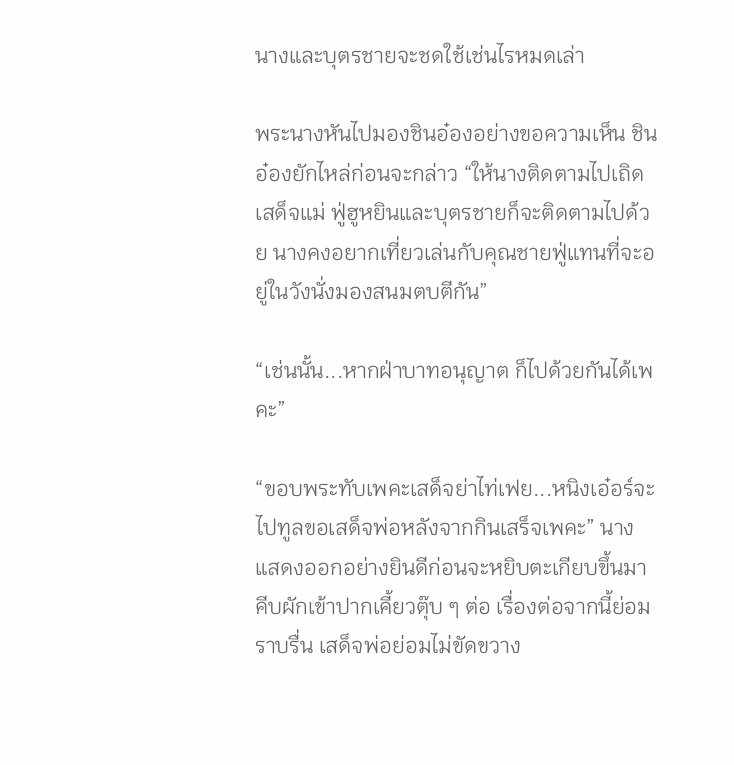นางและบุตรชายจะชดใช้เช่นไรหมดเล่า

พระนางหันไปมองชินอ๋องอย่างขอความเห็น ชินอ๋องยักไหล่ก่อนจะกล่าว “ให้นางติดตามไปเถิดเสด็จแม่ ฟู่ฮูหยินและบุตรชายก็จะติดตามไปด้วย นางคงอยากเที่ยวเล่นกับคุณชายฟู่แทนที่จะอยู่ในวังนั่งมองสนมตบตีกัน”

“เช่นนั้น...หากฝ่าบาทอนุญาต ก็ไปด้วยกันได้เพคะ”

“ขอบพระทับเพคะเสด็จย่าไท่เฟย...หนิงเอ๋อร์จะไปทูลขอเสด็จพ่อหลังจากกินเสร็จเพคะ” นางแสดงออกอย่างยินดีก่อนจะหยิบตะเกียบขึ้นมาคีบผักเข้าปากเคี้ยวตุ๊บ ๆ ต่อ เรื่องต่อจากนี้ย่อมราบรื่น เสด็จพ่อย่อมไม่ขัดขวาง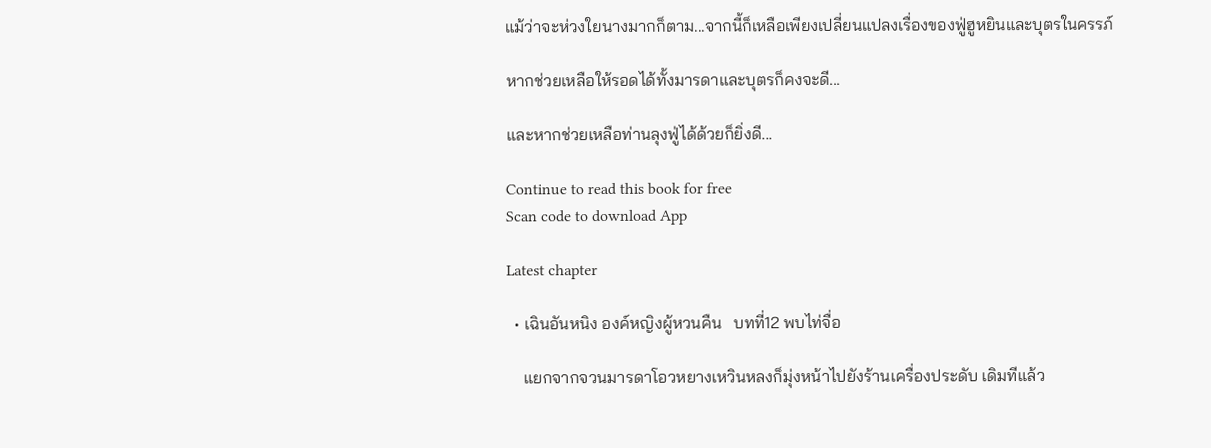แม้ว่าจะห่วงใยนางมากก็ตาม...จากนี้ก็เหลือเพียงเปลี่ยนแปลงเรื่องของฟู่ฮูหยินและบุตรในครรภ์

หากช่วยเหลือให้รอดได้ทั้งมารดาและบุตรก็คงจะดี...

และหากช่วยเหลือท่านลุงฟู่ได้ด้วยก็ยิ่งดี...

Continue to read this book for free
Scan code to download App

Latest chapter

  • เฉินอันหนิง องค์หญิงผู้หวนคืน   บทที่12 พบไท่จื่อ

    แยกจากจวนมารดาโอวหยางเหวินหลงก็มุ่งหน้าไปยังร้านเครื่องประดับ เดิมทีแล้ว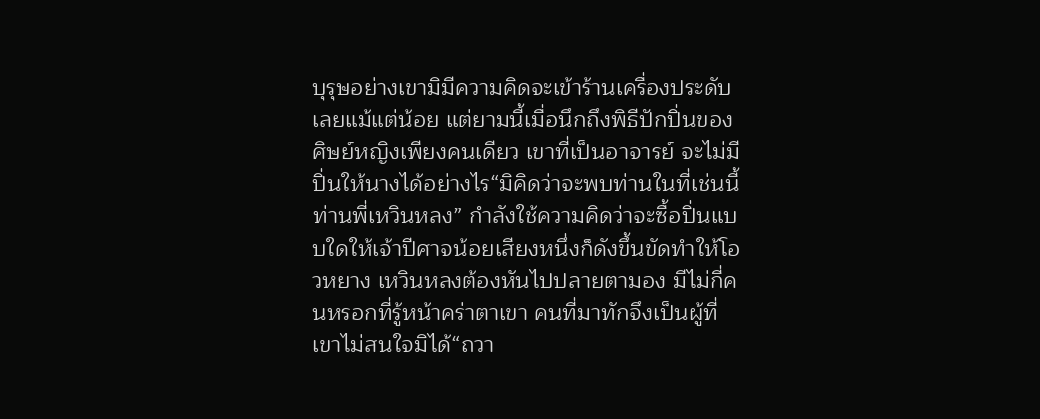บุรุษอย่างเขามิมีความคิดจะเข้าร้านเครื่องประดับเลยแม้แต่น้อย แต่ยามนี้เมื่อนึกถึงพิธีปักปิ่นของศิษย์หญิงเพียงคนเดียว เขาที่เป็นอาจารย์ จะไม่มีปิ่นให้นางได้อย่างไร“มิคิดว่าจะพบท่านในที่เช่นนี้ ท่านพี่เหวินหลง” กำลังใช้ความคิดว่าจะซื้อปิ่นแบบใดให้เจ้าปีศาจน้อยเสียงหนึ่งก็ดังขึ้นขัดทำให้โอวหยาง เหวินหลงต้องหันไปปลายตามอง มีไม่กี่คนหรอกที่รู้หน้าคร่าตาเขา คนที่มาทักจึงเป็นผู้ที่เขาไม่สนใจมิได้“ถวา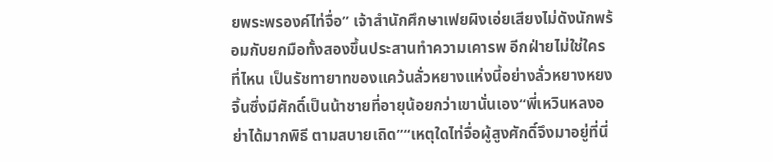ยพระพรองค์ไท่จื่อ” เจ้าสำนักศึกษาเฟยผิงเอ่ยเสียงไม่ดังนักพร้อมกับยกมือทั้งสองขึ้นประสานทำความเคารพ อีกฝ่ายไม่ใช่ใครที่ไหน เป็นรัชทายาทของแคว้นลั่วหยางแห่งนี้อย่างลั่วหยางหยงจิ้นซึ่งมีศักดิ์เป็นน้าชายที่อายุน้อยกว่าเขานั่นเอง“พี่เหวินหลงอย่าได้มากพิธี ตามสบายเถิด”“เหตุใดไท่จื่อผู้สูงศักดิ์จึงมาอยู่ที่นี่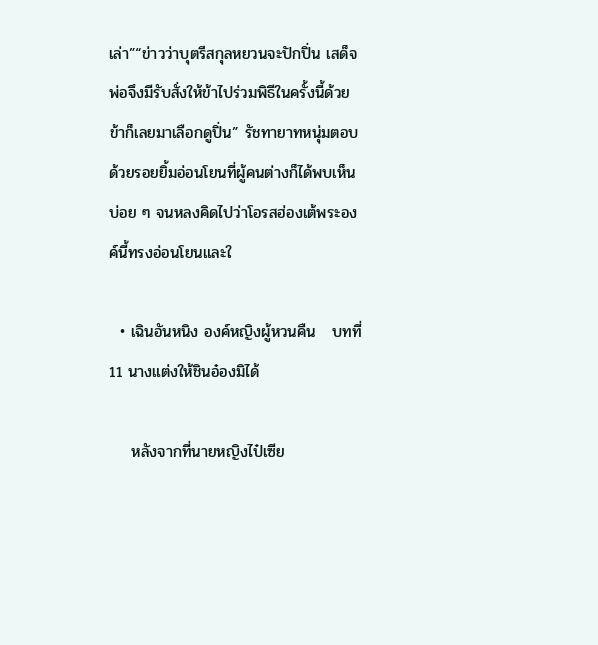เล่า”“ข่าวว่าบุตรีสกุลหยวนจะปักปิ่น เสด็จพ่อจึงมีรับสั่งให้ข้าไปร่วมพิธีในครั้งนี้ด้วย ข้าก็เลยมาเลือกดูปิ่น” รัชทายาทหนุ่มตอบด้วยรอยยิ้มอ่อนโยนที่ผู้คนต่างก็ได้พบเห็นบ่อย ๆ จนหลงคิดไปว่าโอรสฮ่องเต้พระองค์นี้ทรงอ่อนโยนและใ

  • เฉินอันหนิง องค์หญิงผู้หวนคืน   บทที่11 นางแต่งให้ชินอ๋องมิได้

    หลังจากที่นายหญิงไป๋เซีย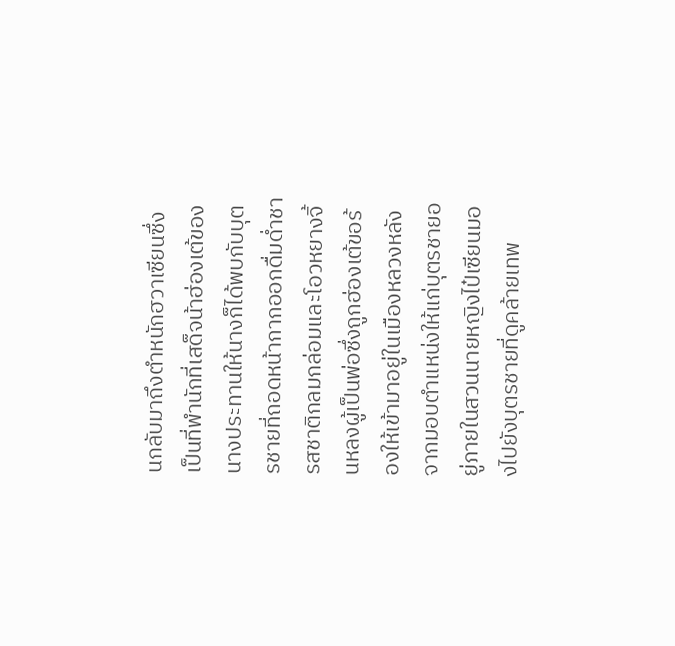นกลับมาถึงตำหนักฮวาเซียนซึ่งเป็นที่พำนักที่เสด็จน้าฮ่องเต้ของนางประทานให้นางก็ได้พบกับบุตรชายที่ถอดหน้ากากออกดื่มด่ำชารสชาติกลมกล่อมและโอวหยางจิ้นหลงผู้เป็นพ่อซึ่งถูกฮ่องเต้ขอร้องให้เข้ามาอยู่ในเมืองหลวงหลังจากมอบตำแหน่งให้แก่บุตรชายอยู่ภายในสวนนายหญิงไป๋เซียนมองไปยังบุตรชายที่ดูคล้ายเทพ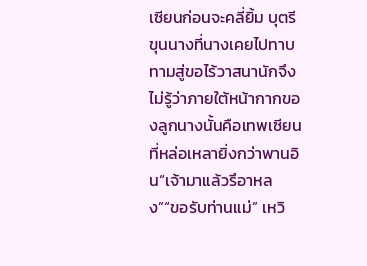เซียนก่อนจะคลี่ยิ้ม บุตรีขุนนางที่นางเคยไปทาบทามสู่ขอไร้วาสนานักจึงไม่รู้ว่าภายใต้หน้ากากของลูกนางนั้นคือเทพเซียนที่หล่อเหลายิ่งกว่าพานอิน“เจ้ามาแล้วรึอาหลง”“ขอรับท่านแม่” เหวิ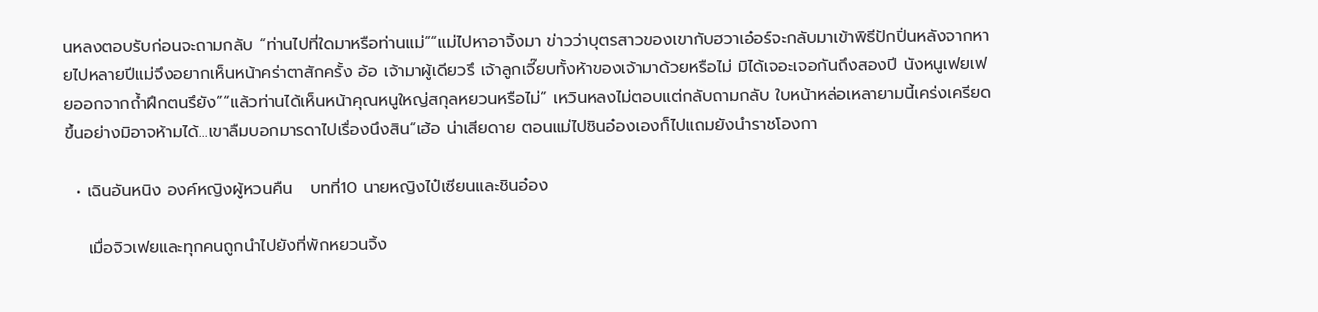นหลงตอบรับก่อนจะถามกลับ “ท่านไปที่ใดมาหรือท่านแม่”“แม่ไปหาอาจิ้งมา ข่าวว่าบุตรสาวของเขากับฮวาเอ๋อร์จะกลับมาเข้าพิธีปักปิ่นหลังจากหายไปหลายปีแม่จึงอยากเห็นหน้าคร่าตาสักครั้ง อ้อ เจ้ามาผู้เดียวรึ เจ้าลูกเจี๊ยบทั้งห้าของเจ้ามาด้วยหรือไม่ มิได้เจอะเจอกันถึงสองปี นังหนูเฟยเฟยออกจากถ้ำฝึกตนรึยัง”“แล้วท่านได้เห็นหน้าคุณหนูใหญ่สกุลหยวนหรือไม่” เหวินหลงไม่ตอบแต่กลับถามกลับ ใบหน้าหล่อเหลายามนี้เคร่งเครียดขึ้นอย่างมิอาจห้ามได้...เขาลืมบอกมารดาไปเรื่องนึงสิน“เฮ้อ น่าเสียดาย ตอนแม่ไปชินอ๋องเองก็ไปแถมยังนำราชโองกา

  • เฉินอันหนิง องค์หญิงผู้หวนคืน   บทที่10 นายหญิงไป๋เซียนและชินอ๋อง

    เมื่อจิวเฟยและทุกคนถูกนำไปยังที่พักหยวนจิ้ง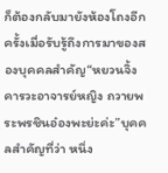ก็ต้องกลับมายังห้องโถงอีกครั้งเมื่อรับรู้ถึงการมาของสองบุคคลสำคัญ“หยวนจิ้งคารวะอาจารย์หญิง ถวายพระพรชินอ๋องพะย่ะค่ะ”บุคคลสำคัญที่ว่า หนึ่ง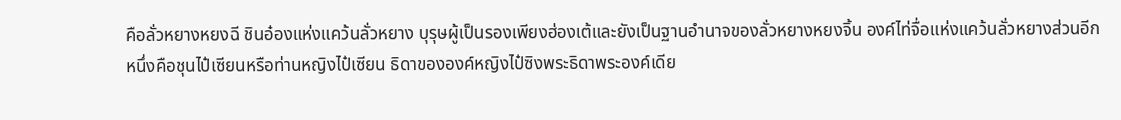คือลั่วหยางหยงฉี ชินอ๋องแห่งแคว้นลั่วหยาง บุรุษผู้เป็นรองเพียงฮ่องเต้และยังเป็นฐานอำนาจของลั่วหยางหยงจิ้น องค์ไท่จื่อแห่งแคว้นลั่วหยางส่วนอีกหนึ่งคือชุนไป๋เซียนหรือท่านหญิงไป๋เซียน ธิดาขององค์หญิงไป๋ซิงพระธิดาพระองค์เดีย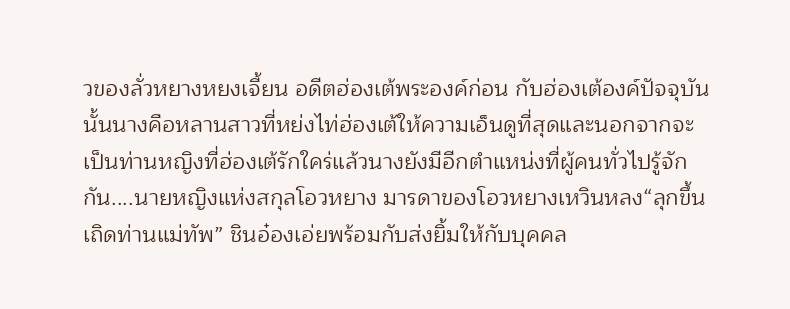วของลั่วหยางหยงเจี้ยน อดีตฮ่องเต้พระองค์ก่อน กับฮ่องเต้องค์ปัจจุบันนั้นนางคือหลานสาวที่หย่งไท่ฮ่องเต้ให้ความเอ็นดูที่สุดและนอกจากจะเป็นท่านหญิงที่ฮ่องเต้รักใคร่แล้วนางยังมีอีกตำแหน่งที่ผู้คนทั่วไปรู้จักกัน....นายหญิงแห่งสกุลโอวหยาง มารดาของโอวหยางเหวินหลง“ลุกขึ้นเถิดท่านแม่ทัพ” ชินอ๋องเอ่ยพร้อมกับส่งยิ้มให้กับบุคคล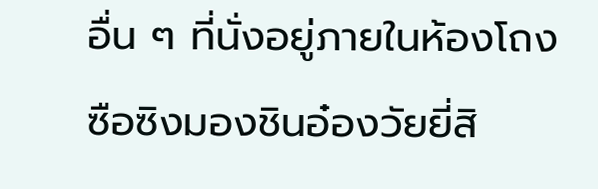อื่น ๆ ที่นั่งอยู่ภายในห้องโถง ซือซิงมองชินอ๋องวัยยี่สิ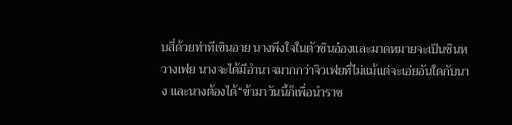บสี่ด้วยท่าทีเขินอาย นางพึงใจในตัวชินอ๋องและมาดหมายจะเป็นชินหวางเฟย นางจะได้มีอำนาจมากกว่าจิวเฟยที่ไม่แม้แต่จะเอ่ยอันใดกับนาง และนางต้องได้“ข้ามาวันนี้ก็เพื่อนำราช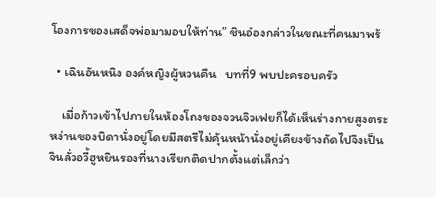โองการของเสด็จพ่อมามอบให้ท่าน” ชินอ๋องกล่าวในขณะที่คนมาพร้

  • เฉินอันหนิง องค์หญิงผู้หวนคืน   บทที่9 พบปะครอบครัว

    เมื่อก้าวเข้าไปภายในห้องโถงของจวนจิวเฟยก็ได้เห็นร่างกายสูงตระหง่านของบิดานั่งอยู่โดยมีสตรีไม่คุ้นหน้านั่งอยู่เคียงข้างถัดไปจึงเป็นจินลั่วอวี้ฮูหยินรองที่นางเรียกติดปากตั้งแต่เล็กว่า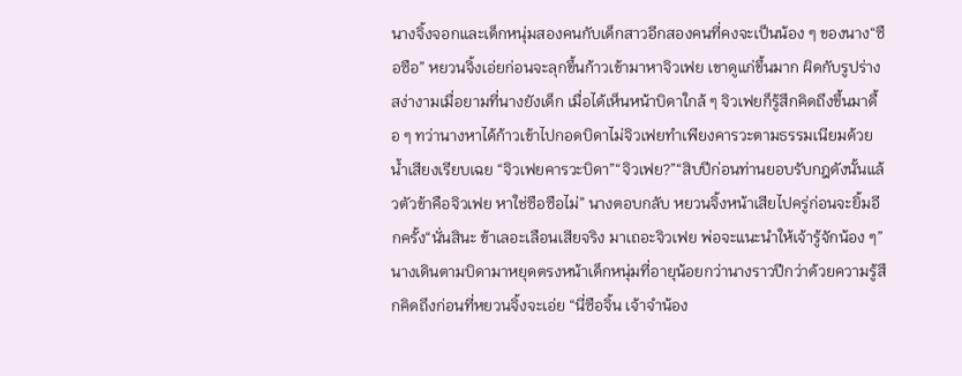นางจิ้งจอกและเด็กหนุ่มสองคนกับเด็กสาวอีกสองคนที่คงจะเป็นน้อง ๆ ของนาง“ซือซือ” หยวนจิ้งเอ่ยก่อนจะลุกขึ้นก้าวเข้ามาหาจิวเฟย เขาดูแก่ขึ้นมาก ผิดกับรูปร่างสง่างามเมื่อยามที่นางยังเด็ก เมื่อได้เห็นหน้าบิดาใกล้ ๆ จิวเฟยก็รู้สึกคิดถึงขึ้นมาดื้อ ๆ ทว่านางหาได้ก้าวเข้าไปกอดบิดาไม่จิวเฟยทำเพียงคารวะตามธรรมเนียมด้วยน้ำเสียงเรียบเฉย “จิวเฟยคารวะบิดา”“จิวเฟย?”“สิบปีก่อนท่านยอบรับกฎดังนั้นแล้วตัวข้าคือจิวเฟย หาใช่ซือซือไม่” นางตอบกลับ หยวนจิ้งหน้าเสียไปครู่ก่อนจะยิ้มอีกครั้ง“นั่นสินะ ข้าเลอะเลือนเสียจริง มาเถอะจิวเฟย พ่อจะแนะนำให้เจ้ารู้จักน้อง ๆ”นางเดินตามบิดามาหยุดตรงหน้าเด็กหนุ่มที่อายุน้อยกว่านางราวปีกว่าด้วยความรู้สึกคิดถึงก่อนที่หยวนจิ้งจะเอ่ย “นี่ซือจิ้น เจ้าจำน้อง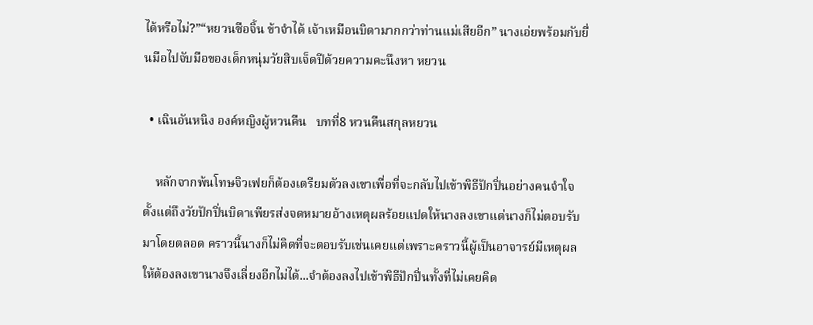ได้หรือไม่?”“หยวนซือจิ้น ข้าจำได้ เจ้าเหมือนบิดามากกว่าท่านแม่เสียอีก” นางเอ่ยพร้อมกับยื่นมือไปจับมือของเด็กหนุ่มวัยสิบเจ็ดปีด้วยความคะนึงหา หยวน

  • เฉินอันหนิง องค์หญิงผู้หวนคืน   บทที่8 หวนคืนสกุลหยวน

    หลักจากพ้นโทษจิวเฟยก็ต้องเตรียมตัวลงเขาเพื่อที่จะกลับไปเข้าพิธีปักปิ่นอย่างคนจำใจ ตั้งแต่ถึงวัยปักปิ่นบิดาเพียรส่งจดหมายอ้างเหตุผลร้อยแปดให้นางลงเขาแต่นางก็ไม่ตอบรับมาโดยตลอด คราวนี้นางก็ไม่คิดที่จะตอบรับเช่นเคยแต่เพราะคราวนี้ผู้เป็นอาจารย์มีเหตุผลให้ต้องลงเขานางจึงเลี่ยงอีกไม่ได้...จำต้องลงไปเข้าพิธีปักปิ่นทั้งที่ไม่เคยคิด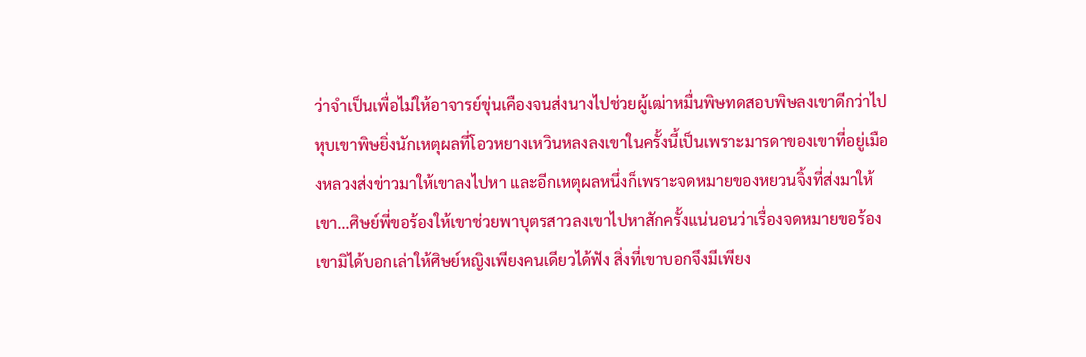ว่าจำเป็นเพื่อไม่ให้อาจารย์ขุ่นเคืองจนส่งนางไปช่วยผู้เฒ่าหมื่นพิษทดสอบพิษลงเขาดีกว่าไปหุบเขาพิษยิ่งนักเหตุผลที่โอวหยางเหวินหลงลงเขาในครั้งนี้เป็นเพราะมารดาของเขาที่อยู่เมืองหลวงส่งข่าวมาให้เขาลงไปหา และอีกเหตุผลหนึ่งก็เพราะจดหมายของหยวนจิ้งที่ส่งมาให้เขา...ศิษย์พี่ขอร้องให้เขาช่วยพาบุตรสาวลงเขาไปหาสักครั้งแน่นอนว่าเรื่องจดหมายขอร้องเขามิได้บอกเล่าให้ศิษย์หญิงเพียงคนเดียวได้ฟัง สิ่งที่เขาบอกจึงมีเพียง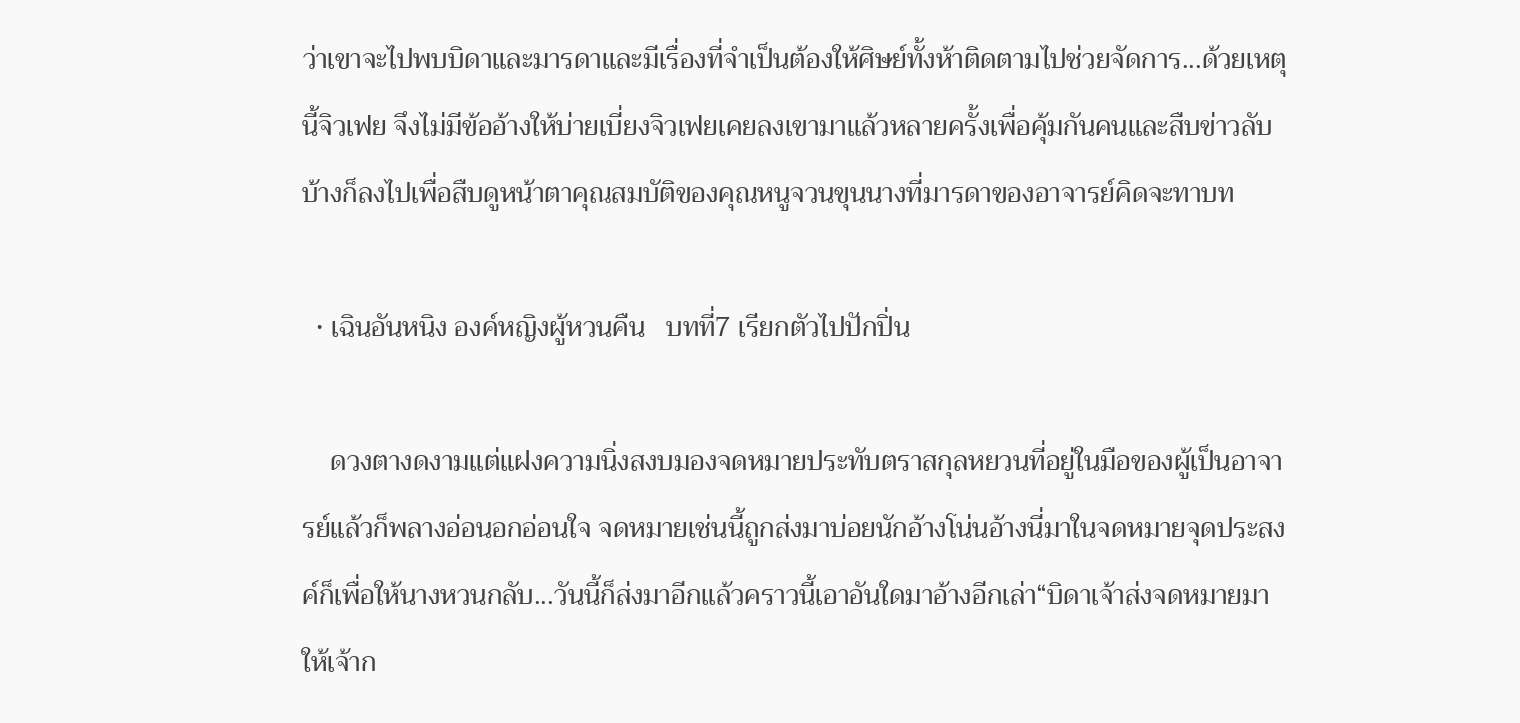ว่าเขาจะไปพบบิดาและมารดาและมีเรื่องที่จำเป็นต้องให้ศิษย์ทั้งห้าติดตามไปช่วยจัดการ...ด้วยเหตุนี้จิวเฟย จึงไม่มีข้ออ้างให้บ่ายเบี่ยงจิวเฟยเคยลงเขามาแล้วหลายครั้งเพื่อคุ้มกันคนและสืบข่าวลับ บ้างก็ลงไปเพื่อสืบดูหน้าตาคุณสมบัติของคุณหนูจวนขุนนางที่มารดาของอาจารย์คิดจะทาบท

  • เฉินอันหนิง องค์หญิงผู้หวนคืน   บทที่7 เรียกตัวไปปักปิ่น

    ดวงตางดงามแต่แฝงความนิ่งสงบมองจดหมายประทับตราสกุลหยวนที่อยู่ในมือของผู้เป็นอาจารย์แล้วก็พลางอ่อนอกอ่อนใจ จดหมายเช่นนี้ถูกส่งมาบ่อยนักอ้างโน่นอ้างนี่มาในจดหมายจุดประสงค์ก็เพื่อให้นางหวนกลับ...วันนี้ก็ส่งมาอีกแล้วคราวนี้เอาอันใดมาอ้างอีกเล่า“บิดาเจ้าส่งจดหมายมาให้เจ้าก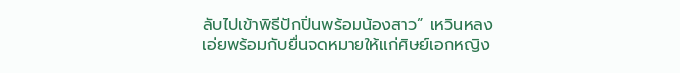ลับไปเข้าพิธีปักปิ่นพร้อมน้องสาว” เหวินหลงเอ่ยพร้อมกับยื่นจดหมายให้แก่ศิษย์เอกหญิง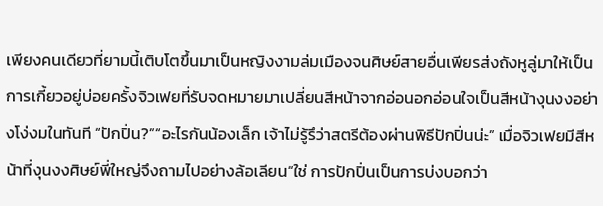เพียงคนเดียวที่ยามนี้เติบโตขึ้นมาเป็นหญิงงามล่มเมืองจนศิษย์สายอื่นเพียรส่งถังหูลู่มาให้เป็นการเกี้ยวอยู่บ่อยครั้งจิวเฟยที่รับจดหมายมาเปลี่ยนสีหน้าจากอ่อนอกอ่อนใจเป็นสีหน้างุนงงอย่างโง่งมในทันที “ปักปิ่น?”“อะไรกันน้องเล็ก เจ้าไม่รู้รึว่าสตรีต้องผ่านพิธีปักปิ่นน่ะ” เมื่อจิวเฟยมีสีหน้าที่งุนงงศิษย์พี่ใหญ่จึงถามไปอย่างล้อเลียน“ใช่ การปักปิ่นเป็นการบ่งบอกว่า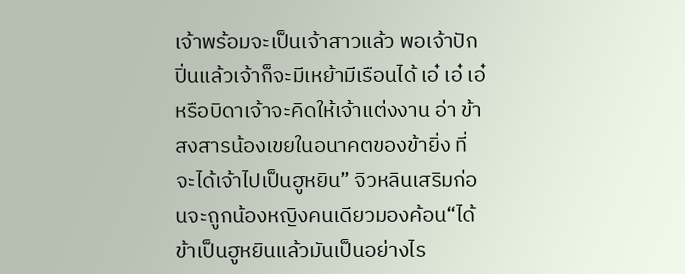เจ้าพร้อมจะเป็นเจ้าสาวแล้ว พอเจ้าปักปิ่นแล้วเจ้าก็จะมีเหย้ามีเรือนได้ เอ๋ เอ๋ เอ๋ หรือบิดาเจ้าจะคิดให้เจ้าแต่งงาน อ่า ข้าสงสารน้องเขยในอนาคตของข้ายิ่ง ที่จะได้เจ้าไปเป็นฮูหยิน” จิวหลินเสริมก่อนจะถูกน้องหญิงคนเดียวมองค้อน“ได้ข้าเป็นฮูหยินแล้วมันเป็นอย่างไร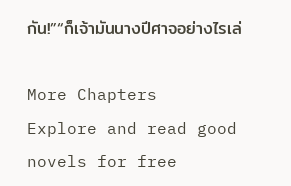กัน!”“ก็เจ้ามันนางปีศาจอย่างไรเล่

More Chapters
Explore and read good novels for free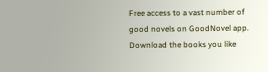Free access to a vast number of good novels on GoodNovel app. Download the books you like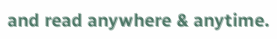and read anywhere & anytime.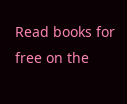Read books for free on the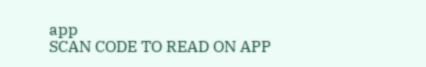app
SCAN CODE TO READ ON APP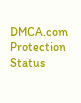DMCA.com Protection Status